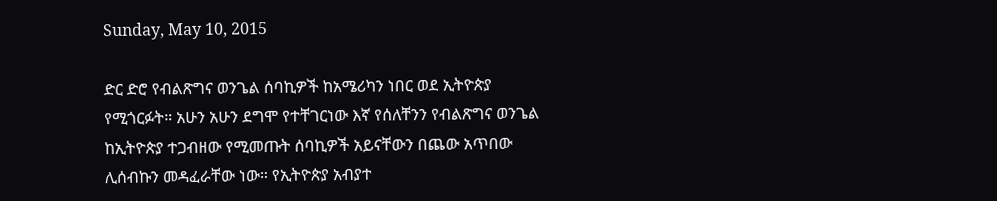Sunday, May 10, 2015

ድር ድሮ የብልጽግና ወንጌል ሰባኪዎች ከአሜሪካን ነበር ወደ ኢትዮጵያ የሚጎርፉት። አሁን አሁን ደግሞ የተቸገርነው እኛ የሰለቸንን የብልጽግና ወንጌል ከኢትዮጵያ ተጋብዘው የሚመጡት ሰባኪዎች አይናቸውን በጨው አጥበው ሊሰብኩን መዳፈራቸው ነው። የኢትዮጵያ አብያተ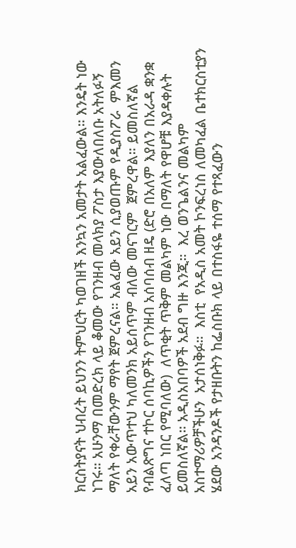ክርስትያናት ህብረት ይህንን ትምህርት ካወገዘች እንኳን አመታት አልፈውል። እንዴት ነው ነገሩ። አሁንማ በመድረክ ላይ ቆመው የገንዘብ መላክያ ፖስታ እያውለበለቡ አትለፉኝ ማለት የቀራቸውንም ማየት ጀምረናል። አልፈው አይን ሲያወጡም የዲያስፖራ  ምእመን አይን አውጥተህ ካለመንክ አይሰጥም ብለው መናገርም  ጀምረዋል። ይመስለኛል የብልጽግና ተኮር ሰባኪዎችን የገንዘብ አሰባሰብ ዘዴ (ድሮ በአለም እያለን በአራዳ ቋንቋ ፈለጣ ነበር የሚባለው)  ለጥቂት ጥቅም መልካም ነው በማለት የዋሆቹ እያዳቀሉት ይመስለኛል። አዲስአበባዎች አደብ ግዙ እንጂ።  እረ ወንጌልንና መልካም አስተማሪዎቻችሁን  አታሰነቅፉ።  እስቲ  የአዲስ አመት ኮንፍረነስ ለመካፈል ቤተክርስቲያን ሄደው አንዳንዶች የታዘቡትን ከፌስቡክ ላይ በተስፋዬ ተሰማ የተጻፈውን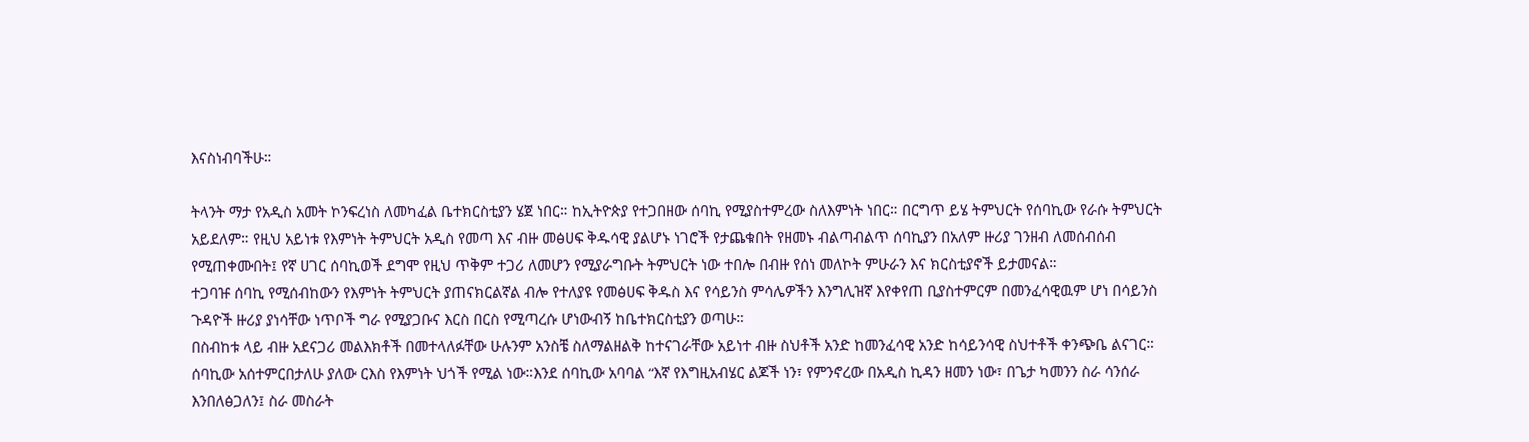እናስነብባችሁ።

ትላንት ማታ የአዲስ አመት ኮንፍረነስ ለመካፈል ቤተክርስቲያን ሄጀ ነበር። ከኢትዮጵያ የተጋበዘው ሰባኪ የሚያስተምረው ስለእምነት ነበር። በርግጥ ይሄ ትምህርት የሰባኪው የራሱ ትምህርት አይደለም። የዚህ አይነቱ የእምነት ትምህርት አዲስ የመጣ እና ብዙ መፅሀፍ ቅዱሳዊ ያልሆኑ ነገሮች የታጨቁበት የዘመኑ ብልጣብልጥ ሰባኪያን በአለም ዙሪያ ገንዘብ ለመሰብሰብ የሚጠቀሙበት፤ የኛ ሀገር ሰባኪወች ደግሞ የዚህ ጥቅም ተጋሪ ለመሆን የሚያራግቡት ትምህርት ነው ተበሎ በብዙ የሰነ መለኮት ምሁራን እና ክርስቲያኖች ይታመናል።
ተጋባዡ ሰባኪ የሚሰብከውን የእምነት ትምህርት ያጠናክርልኛል ብሎ የተለያዩ የመፅሀፍ ቅዱስ እና የሳይንስ ምሳሌዎችን እንግሊዝኛ እየቀየጠ ቢያስተምርም በመንፈሳዊዉም ሆነ በሳይንስ ጉዳዮች ዙሪያ ያነሳቸው ነጥቦች ግራ የሚያጋቡና እርስ በርስ የሚጣረሱ ሆነውብኝ ከቤተክርስቲያን ወጣሁ።
በስብከቱ ላይ ብዙ አደናጋሪ መልእክቶች በመተላለፉቸው ሁሉንም አንስቼ ስለማልዘልቅ ከተናገራቸው አይነተ ብዙ ስህቶች አንድ ከመንፈሳዊ አንድ ከሳይንሳዊ ስህተቶች ቀንጭቤ ልናገር። ሰባኪው አሰተምርበታለሁ ያለው ርእስ የእምነት ህጎች የሚል ነው።እንደ ሰባኪው አባባል “እኛ የእግዚአብሄር ልጆች ነን፣ የምንኖረው በአዲስ ኪዳን ዘመን ነው፣ በጌታ ካመንን ስራ ሳንሰራ እንበለፅጋለን፤ ስራ መስራት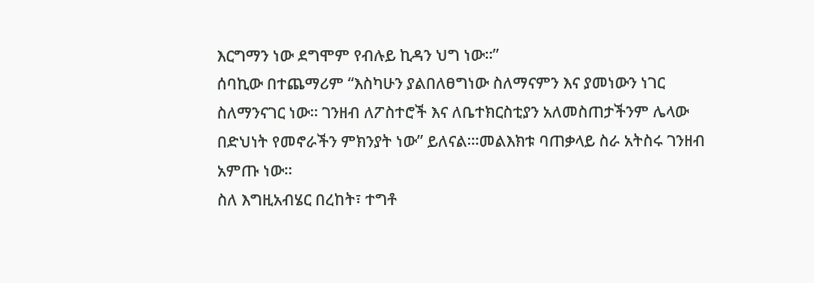እርግማን ነው ደግሞም የብሉይ ኪዳን ህግ ነው።”
ሰባኪው በተጨማሪም “እስካሁን ያልበለፀግነው ስለማናምን እና ያመነውን ነገር ስለማንናገር ነው። ገንዘብ ለፖስተሮች እና ለቤተክርስቲያን አለመስጠታችንም ሌላው በድህነት የመኖራችን ምክንያት ነው” ይለናል።፡መልእክቱ ባጠቃላይ ስራ አትስሩ ገንዘብ አምጡ ነው።
ስለ እግዚአብሄር በረከት፣ ተግቶ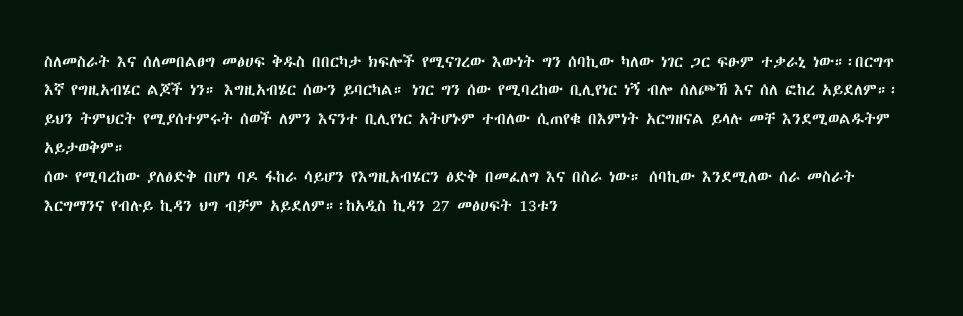ስለመስራት እና ሰለመበልፀግ መፅሀፍ ቅዱስ በበርካታ ክፍሎች የሚናገረው እውነት ግን ሰባኪው ካለው ነገር ጋር ፍፁም ተቃራኒ ነው።፡በርግጥ እኛ የግዚአብሄር ልጆች ነን። እግዚአብሄር ሰውን ይባርካል። ነገር ግን ሰው የሚባረከው ቢሊየነር ነኝ ብሎ ሰለጮኸ እና ሰለ ፎከረ አይደለም።፡ይህን ትምህርት የሚያሰተምሩት ሰወች ለምን እናንተ ቢሊየነር አትሆኑም ተብለው ሲጠየቁ በእምነት አርግዘናል ይላሉ መቸ እንደሚወልዱትም አይታወቅም።
ሰው የሚባረከው ያለፅድቅ በሆነ ባዶ ፋከራ ሳይሆን የእግዚአብሄርን ፅድቅ በመፈለግ እና በስራ ነው። ሰባኪው እንደሚለው ሰራ መስራት እርግማንና የብሉይ ኪዳን ህግ ብቻም አይደለም።፡ከአዲስ ኪዳን 27 መፅሀፍት 13ቱን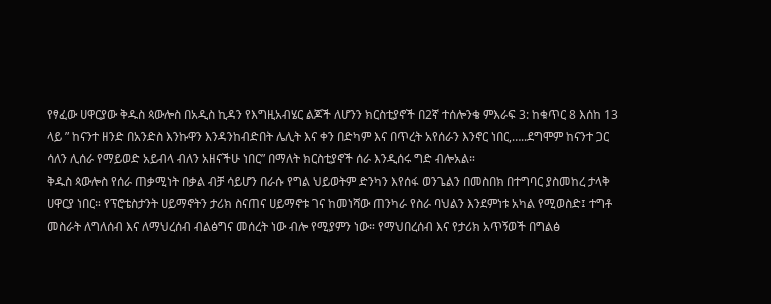የፃፈው ሀዋርያው ቅዱስ ጳውሎስ በአዲስ ኪዳን የእግዚአብሄር ልጆች ለሆንን ክርስቲያኖች በ2ኛ ተሰሎንቄ ምእራፍ 3: ከቁጥር 8 እሰከ 13 ላይ ” ከናንተ ዘንድ በአንድስ እንኩዋን እንዳንከብድበት ሌሊት እና ቀን በድካም እና በጥረት አየሰራን እንኖር ነበር,…..ደግሞም ከናንተ ጋር ሳለን ሊሰራ የማይወድ አይብላ ብለን አዘናችሁ ነበር” በማለት ክርስቲያኖች ሰራ እንዲሰሩ ግድ ብሎአል።
ቅዱስ ጳውሎስ የሰራ ጠቃሚነት በቃል ብቻ ሳይሆን በራሱ የግል ህይወትም ድንካን እየሰፋ ወንጌልን በመስበክ በተግባር ያስመከረ ታላቅ ሀዋርያ ነበር። የፕሮቴስታንት ሀይማኖትን ታሪክ ስናጠና ሀይማኖቱ ገና ከመነሻው ጠንካራ የስራ ባህልን እንደምነቱ አካል የሚወስድ፤ ተግቶ መስራት ለግለሰብ እና ለማህረሰብ ብልፅግና መሰረት ነው ብሎ የሚያምን ነው። የማህበረሰብ እና የታሪክ አጥኝወች በግልፅ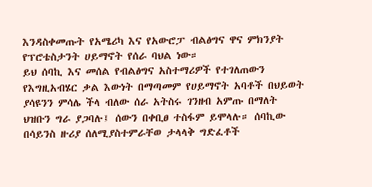እንዳስቀመጡት የአሜሪካ እና የአውሮፓ ብልፅግና ዋና ምክንያት የፕሮቴስታንት ሀይማኖት የሰራ ባህል ነው።
ይህ ሰባኪ እና መሰል የብልፅግና አስተማሪዎች የተገለጠውን የእግዚአብሄር ቃል እውነት በማጣመም የሀይማኖት አባቶች በህይወት ያሳዩንን ምሳሌ ችላ ብለው ሰራ አትስሩ ገንዘብ አምጡ በማለት ህዝቡን ግራ ያጋባሉ፤ ሰውን በቀቢፀ ተስፋም ይሞላሉ። ሰባኪው በሳይንስ ዙሪያ ሰለሚያስተምራቸወ ታላላቅ ግድፈቶች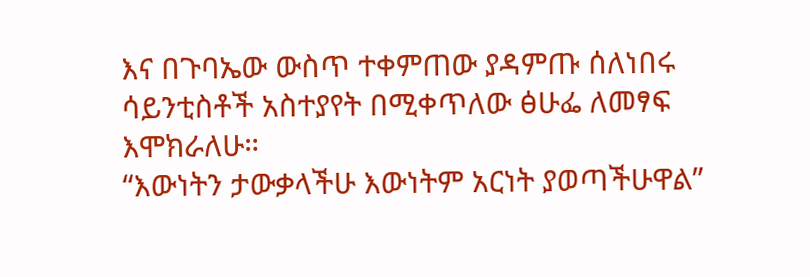እና በጉባኤው ውስጥ ተቀምጠው ያዳምጡ ሰለነበሩ ሳይንቲስቶች አስተያየት በሚቀጥለው ፅሁፌ ለመፃፍ እሞክራለሁ።
“እውነትን ታውቃላችሁ እውነትም አርነት ያወጣችሁዋል”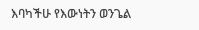እባካችሁ የእውነትን ወንጌል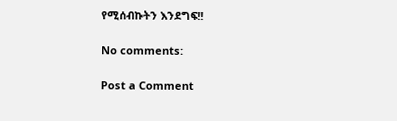የሚሰብኩትን እንደግፍ!!

No comments:

Post a Comment